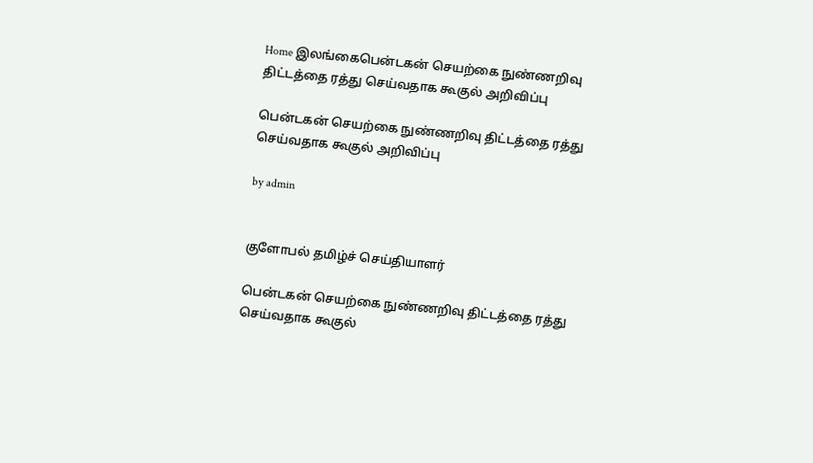Home இலங்கைபென்டகன் செயற்கை நுண்ணறிவு திட்டத்தை ரத்து செய்வதாக கூகுல் அறிவிப்பு

பென்டகன் செயற்கை நுண்ணறிவு திட்டத்தை ரத்து செய்வதாக கூகுல் அறிவிப்பு

by admin


குளோபல் தமிழ்ச் செய்தியாளர்

பென்டகன் செயற்கை நுண்ணறிவு திட்டத்தை ரத்து செய்வதாக கூகுல்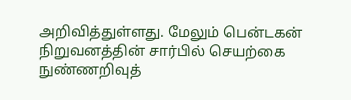அறிவித்துள்ளது. மேலும் பென்டகன் நிறுவனத்தின் சார்பில் செயற்கை நுண்ணறிவுத்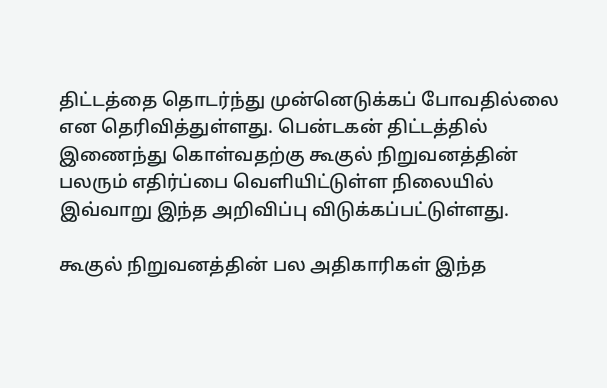திட்டத்தை தொடர்ந்து முன்னெடுக்கப் போவதில்லை என தெரிவித்துள்ளது. பென்டகன் திட்டத்தில் இணைந்து கொள்வதற்கு கூகுல் நிறுவனத்தின் பலரும் எதிர்ப்பை வெளியிட்டுள்ள நிலையில் இவ்வாறு இந்த அறிவிப்பு விடுக்கப்பட்டுள்ளது.

கூகுல் நிறுவனத்தின் பல அதிகாரிகள் இந்த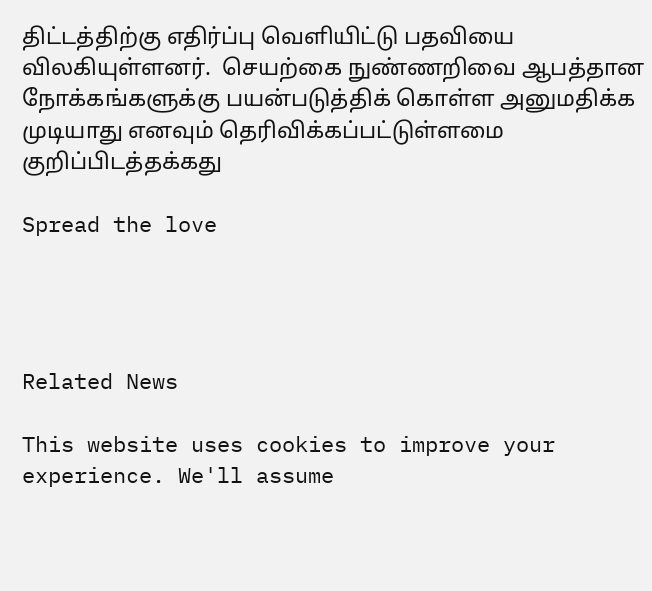திட்டத்திற்கு எதிர்ப்பு வெளியிட்டு பதவியை விலகியுள்ளனர்.  செயற்கை நுண்ணறிவை ஆபத்தான நோக்கங்களுக்கு பயன்படுத்திக் கொள்ள அனுமதிக்க முடியாது எனவும் தெரிவிக்கப்பட்டுள்ளமை குறிப்பிடத்தக்கது

Spread the love




Related News

This website uses cookies to improve your experience. We'll assume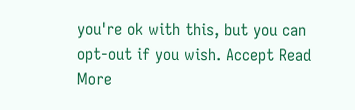you're ok with this, but you can opt-out if you wish. Accept Read More